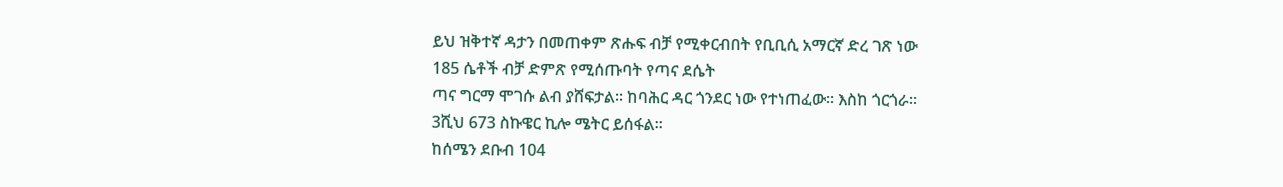ይህ ዝቅተኛ ዳታን በመጠቀም ጽሑፍ ብቻ የሚቀርብበት የቢቢሲ አማርኛ ድረ ገጽ ነው
185 ሴቶች ብቻ ድምጽ የሚሰጡባት የጣና ደሴት
ጣና ግርማ ሞገሱ ልብ ያሸፍታል፡፡ ከባሕር ዳር ጎንደር ነው የተነጠፈው፡፡ እስከ ጎርጎራ፡፡
3ሺህ 673 ስኩዌር ኪሎ ሜትር ይሰፋል፡፡
ከሰሜን ደቡብ 104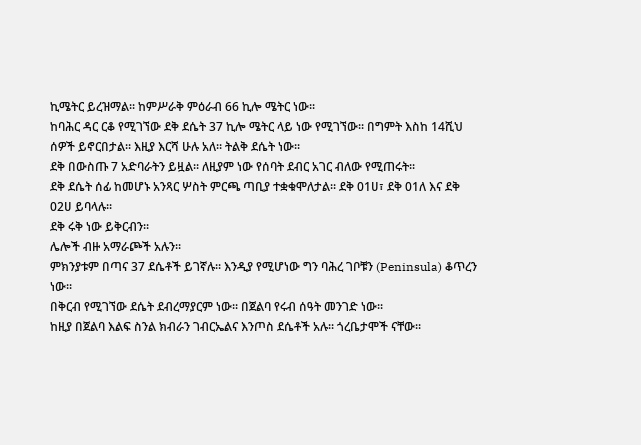ኪሜትር ይረዝማል፡፡ ከምሥራቅ ምዕራብ 66 ኪሎ ሜትር ነው፡፡
ከባሕር ዳር ርቆ የሚገኘው ደቅ ደሴት 37 ኪሎ ሜትር ላይ ነው የሚገኘው፡፡ በግምት እስከ 14ሺህ ሰዎች ይኖርበታል፡፡ እዚያ እርሻ ሁሉ አለ፡፡ ትልቅ ደሴት ነው፡፡
ደቅ በውስጡ 7 አድባራትን ይዟል፡፡ ለዚያም ነው የሰባት ደብር አገር ብለው የሚጠሩት፡፡
ደቅ ደሴት ሰፊ ከመሆኑ አንጻር ሦስት ምርጫ ጣቢያ ተቋቁሞለታል፡፡ ደቅ 01ሀ፣ ደቅ 01ለ እና ደቅ 02ሀ ይባላሉ፡፡
ደቅ ሩቅ ነው ይቅርብን፡፡
ሌሎች ብዙ አማራጮች አሉን፡፡
ምክንያቱም በጣና 37 ደሴቶች ይገኛሉ፡፡ እንዲያ የሚሆነው ግን ባሕረ ገቦቹን (Peninsula) ቆጥረን ነው፡፡
በቅርብ የሚገኘው ደሴት ደብረማያርም ነው፡፡ በጀልባ የሩብ ሰዓት መንገድ ነው፡፡
ከዚያ በጀልባ እልፍ ስንል ክብራን ገብርኤልና እንጦስ ደሴቶች አሉ፡፡ ጎረቤታሞች ናቸው፡፡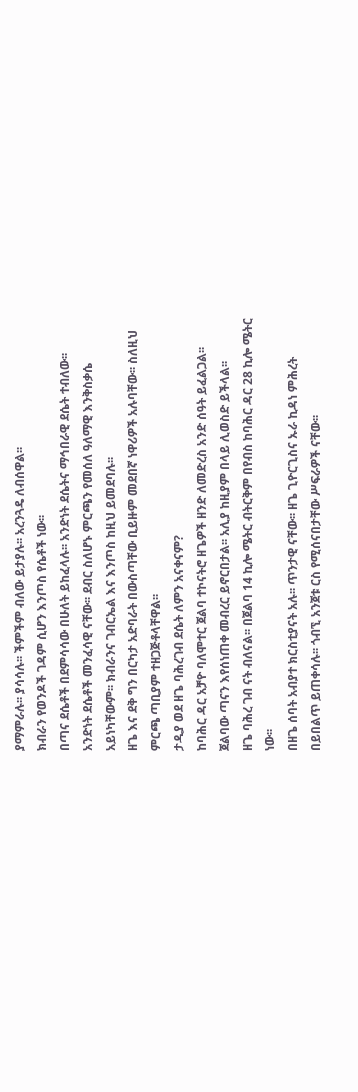ያማምራሉ፡፡ ያሳሳሉ፡፡ ችምችም ብለው ይታያሉ፡፡ አረንጓዴ ለብሰዋል፡፡
ክብራን የወንዶች ገዳም ሲሆን እንጦስ የሴቶች ነው፡፡
በጣና ደሴቶች በደምሳሳው በሁለት ይከፈላሉ፡፡ አንድነት ደሴትና ማኅበራዊ ደሴት ተብለው፡፡
አንድነት ደሴቶች መንፈሳዊ ናቸው፡፡ ደብር ስለሆኑ ምርጫን የመሰለ ዓለማዊ እንቅስቃሴ አይነካቸውም፡፡ ክብራንና ገብርኤል እና እንጦስ ከዚህ ይመደባሉ፡፡
ዘጌ እና ደቅ ግን በርካታ አድባራት በውስጣቸው ቢይዙም መደበኛ ነዋሪዎች አሉባቸው፡፡ ስለዚህ ምርጫ ጣቢያም ተዘጋጅቶላቸዋል፡፡
ታዲያ ወደ ዘጌ ባሕረገብ ደሴት ለምን አናቀናም?
ከባሕር ዳር አቻዮ ባለሞተር ጀልባ ተኮናትሮ ዘጌዎች ዘንድ ለመድረስ አንድ ሰዓት ይፈልጋል፡፡ ጀልባው ጣናን እየሰነጠቀ መብረር ይኖርበታል፡፡ አሊያ ከዚያም በላይ ሊወስድ ይችላል፡፡
ዘጌ ባሕረ ገብ ናት ብለናል፡፡ በጀልባ 14 ኪሎ ሜትር ብትርቅም በየብስ ከባሕር ዳር 28 ኪሎ ሜትር ነው፡፡
በዘጌ ሰባት አብያተ ክርስቲያናት አሉ፡፡ ጥንታዊ ናቸው፡፡ ዘጌ ጊዮርጊስና ኡራ ኪዳነ ምሕረት በይበልጥ ይጠቀሳሉ፡፡ ጎብኚ አንጀቱ ርስ የሚሰናበታቸው ሥፍራዎች ናቸው፡፡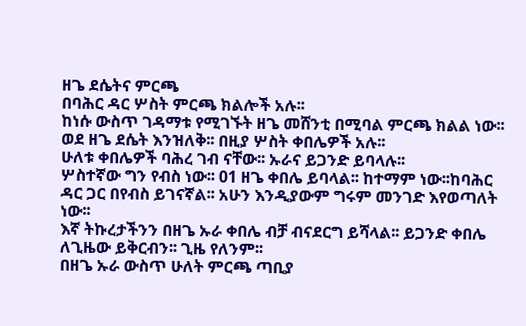ዘጌ ደሴትና ምርጫ
በባሕር ዳር ሦስት ምርጫ ክልሎች አሉ፡፡
ከነሱ ውስጥ ገዳማቱ የሚገኙት ዘጌ መሸንቲ በሚባል ምርጫ ክልል ነው፡፡
ወደ ዘጌ ደሴት እንዝለቅ፡፡ በዚያ ሦስት ቀበሌዎች አሉ፡፡
ሁለቱ ቀበሌዎች ባሕረ ገብ ናቸው፡፡ ኡራና ይጋንድ ይባላሉ፡፡
ሦስተኛው ግን የብስ ነው፡፡ 01 ዘጌ ቀበሌ ይባላል፡፡ ከተማም ነው፡፡ከባሕር ዳር ጋር በየብስ ይገናኛል፡፡ አሁን እንዲያውም ግሩም መንገድ እየወጣለት ነው፡፡
እኛ ትኩረታችንን በዘጌ ኡራ ቀበሌ ብቻ ብናደርግ ይሻላል፡፡ ይጋንድ ቀበሌ ለጊዜው ይቅርብን፡፡ ጊዜ የለንም፡፡
በዘጌ ኡራ ውስጥ ሁለት ምርጫ ጣቢያ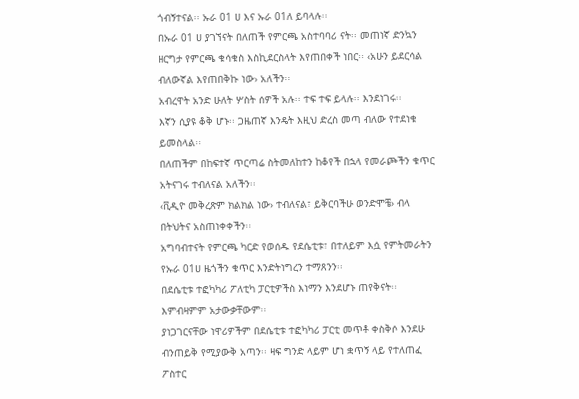ጎብኝተናል፡፡ ኡራ 01 ሀ እና ኡራ 01ለ ይባላሉ፡፡
በኡራ 01 ሀ ያገኘናት በለጠች የምርጫ አስተባባሪ ናት፡፡ መጠነኛ ድንኳን ዘርግታ የምርጫ ቁሳቁስ እስኪደርስላት እየጠበቀች ነበር፡፡ ‹አሁን ይደርሳል ብለውኛል እየጠበቅኩ ነው› አለችን፡፡
አብረዋት አንድ ሁለት ሦስት ሰዎች አሉ፡፡ ተፍ ተፍ ይላሉ፡፡ እንደነገሩ፡፡
እኛን ሲያዩ ቆቅ ሆኑ፡፡ ጋዜጠኛ እንዴት እዚህ ድረስ መጣ ብለው የተደነቁ ይመስላል፡፡
በለጠችም በከፍተኛ ጥርጣሬ ስትመለከተን ከቆየች በኋላ የመራጮችን ቁጥር አትናገሩ ተብለናል አለችን፡፡
‹ቪዲዮ መቅረጽም ክልክል ነው› ተብለናል፣ ይቅርባችሁ ወንድሞቼ› ብላ በትህትና አስጠነቀቀችን፡፡
አግባብተናት የምርጫ ካርድ የወሰዱ የደሴቲቱ፣ በተለይም እሷ የምትመራትን የኡራ 01ሀ ዜጎችን ቁጥር እንድትነግረን ተማጸንን፡፡
በደሴቲቱ ተፎካካሪ ፖለቲካ ፓርቲዎችስ እነማን እንደሆኑ ጠየቅናት፡፡ እምብዛምም አታውቃቸውም፡፡
ያነጋገርናቸው ነዋሪዎችም በደሴቲቱ ተፎካካሪ ፓርቲ መጥቶ ቀስቅሶ እንደሁ ብንጠይቅ የሚያውቅ አጣን፡፡ ዛፍ ግንድ ላይም ሆነ ቋጥኝ ላይ የተለጠፈ ፖስተር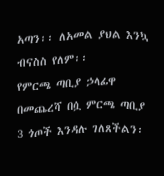አጣን፡፡ ለአመል ያህል እንኳ ብናስስ የለም፡፡
የምርጫ ጣቢያ ኃላፊዋ በመጨረሻ በሷ ምርጫ ጣቢያ 3 ጎጦች እንዳሉ ገለጸችልን፡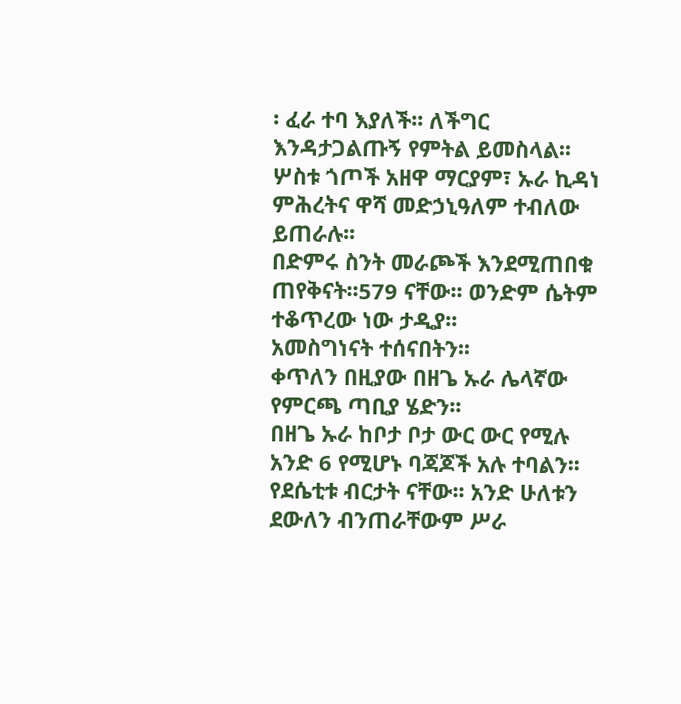፡ ፈራ ተባ እያለች፡፡ ለችግር እንዳታጋልጡኝ የምትል ይመስላል፡፡
ሦስቱ ጎጦች አዘዋ ማርያም፣ ኡራ ኪዳነ ምሕረትና ዋሻ መድኃኒዓለም ተብለው ይጠራሉ፡፡
በድምሩ ስንት መራጮች እንደሚጠበቁ ጠየቅናት፡፡579 ናቸው፡፡ ወንድም ሴትም ተቆጥረው ነው ታዲያ፡፡
አመስግነናት ተሰናበትን፡፡
ቀጥለን በዚያው በዘጌ ኡራ ሌላኛው የምርጫ ጣቢያ ሄድን፡፡
በዘጌ ኡራ ከቦታ ቦታ ውር ውር የሚሉ አንድ 6 የሚሆኑ ባጃጆች አሉ ተባልን፡፡ የደሴቲቱ ብርታት ናቸው፡፡ አንድ ሁለቱን ደውለን ብንጠራቸውም ሥራ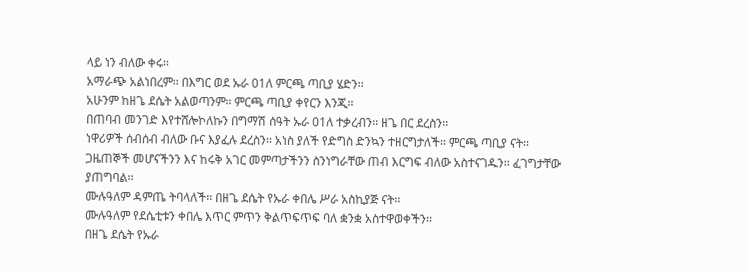ላይ ነን ብለው ቀሩ፡፡
አማራጭ አልነበረም፡፡ በእግር ወደ ኡራ 01ለ ምርጫ ጣቢያ ሄድን፡፡
አሁንም ከዘጌ ደሴት አልወጣንም፡፡ ምርጫ ጣቢያ ቀየርን እንጂ፡፡
በጠባብ መንገድ እየተሸሎኮለኩን በግማሽ ሰዓት ኡራ 01ለ ተቃረብን፡፡ ዘጌ በር ደረስን፡፡
ነዋሪዎች ሰብሰብ ብለው ቡና እያፈሉ ደረስን፡፡ አነስ ያለች የድግስ ድንኳን ተዘርግታለች፡፡ ምርጫ ጣቢያ ናት፡፡
ጋዜጠኞች መሆናችንን እና ከሩቅ አገር መምጣታችንን ስንነግራቸው ጠብ እርግፍ ብለው አስተናገዱን፡፡ ፈገግታቸው ያጠግባል፡፡
ሙሉዓለም ዳምጤ ትባላለች፡፡ በዘጌ ደሴት የኡራ ቀበሌ ሥራ አስኪያጅ ናት፡፡
ሙሉዓለም የደሴቲቱን ቀበሌ እጥር ምጥን ቅልጥፍጥፍ ባለ ቋንቋ አስተዋወቀችን፡፡
በዘጌ ደሴት የኡራ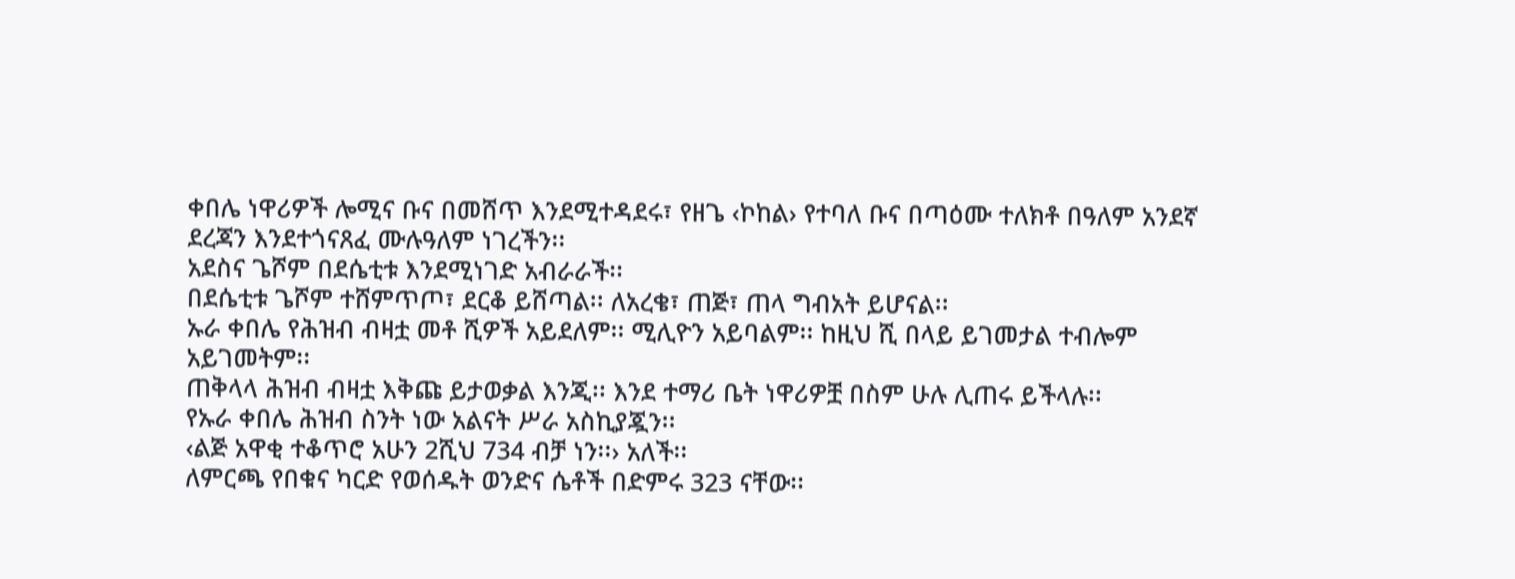ቀበሌ ነዋሪዎች ሎሚና ቡና በመሸጥ እንደሚተዳደሩ፣ የዘጌ ‹ኮከል› የተባለ ቡና በጣዕሙ ተለክቶ በዓለም አንደኛ ደረጃን እንደተጎናጸፈ ሙሉዓለም ነገረችን፡፡
አደስና ጌሾም በደሴቲቱ እንደሚነገድ አብራራች፡፡
በደሴቲቱ ጌሾም ተሸምጥጦ፣ ደርቆ ይሸጣል፡፡ ለአረቄ፣ ጠጅ፣ ጠላ ግብአት ይሆናል፡፡
ኡራ ቀበሌ የሕዝብ ብዛቷ መቶ ሺዎች አይደለም፡፡ ሚሊዮን አይባልም፡፡ ከዚህ ሺ በላይ ይገመታል ተብሎም አይገመትም፡፡
ጠቅላላ ሕዝብ ብዛቷ እቅጩ ይታወቃል እንጂ፡፡ እንደ ተማሪ ቤት ነዋሪዎቿ በስም ሁሉ ሊጠሩ ይችላሉ፡፡
የኡራ ቀበሌ ሕዝብ ስንት ነው አልናት ሥራ አስኪያጇን፡፡
‹ልጅ አዋቂ ተቆጥሮ አሁን 2ሺህ 734 ብቻ ነን፡፡› አለች፡፡
ለምርጫ የበቁና ካርድ የወሰዱት ወንድና ሴቶች በድምሩ 323 ናቸው፡፡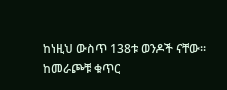ከነዚህ ውስጥ 138ቱ ወንዶች ናቸው፡፡ ከመራጮቹ ቁጥር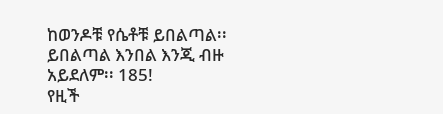ከወንዶቹ የሴቶቹ ይበልጣል፡፡ ይበልጣል እንበል እንጂ ብዙ አይደለም፡፡ 185!
የዚች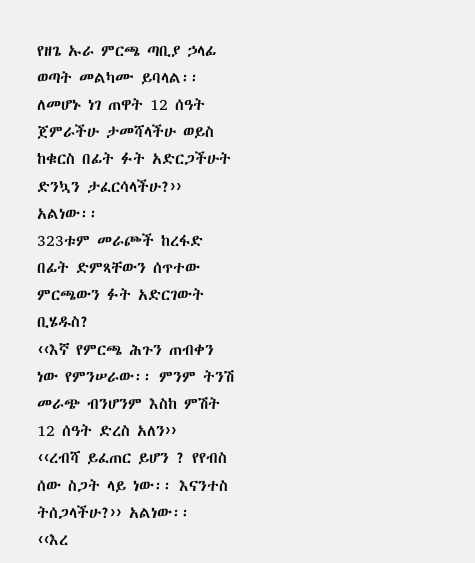የዘጌ ኡራ ምርጫ ጣቢያ ኃላፊ ወጣት መልካሙ ይባላል፡፡
ለመሆኑ ነገ ጠዋት 12 ሰዓት ጀምራችሁ ታመሻላችሁ ወይስ ከቁርስ በፊት ፉት አድርጋችሁት ድንኳን ታፈርሳላችሁ?›› አልነው፡፡
323ቱም መራጮች ከረፋድ በፊት ድምጻቸውን ሰጥተው ምርጫውን ፉት አድርገውት ቢሄዱስ?
‹‹እኛ የምርጫ ሕጉን ጠብቀን ነው የምንሠራው፡፡ ምንም ትንሽ መራጭ ብንሆንም እስከ ምሽት 12 ሰዓት ድረስ አለን››
‹‹ረብሻ ይፈጠር ይሆን ? የየብስ ሰው ስጋት ላይ ነው፡፡ እናንተስ ትሰጋላችሁ?›› አልነው፡፡
‹‹እረ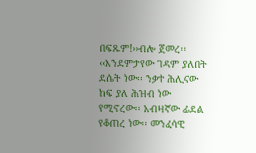በፍጹም!››ብሎ ጀመረ፡፡
‹‹እንደምታየው ገዳም ያለበት ደሴት ነው፡፡ ንቃተ ሕሊናው ከፍ ያለ ሕዝብ ነው የሚኖረው፡፡ አብዛኛው ፊደል የቆጠረ ነው፡፡ መንፈሳዊ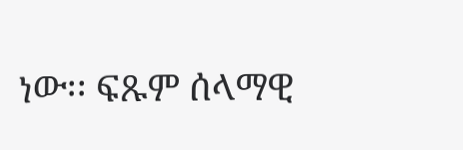ነው፡፡ ፍጹም ሰላማዊ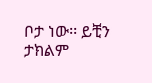ቦታ ነው፡፡ ይቺን ታክልም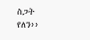ስጋት የለን››